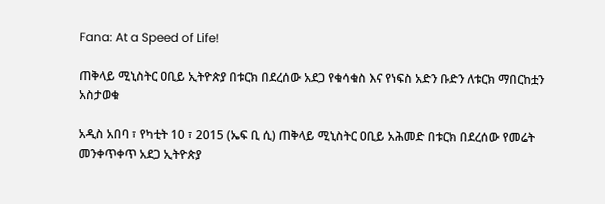Fana: At a Speed of Life!

ጠቅላይ ሚኒስትር ዐቢይ ኢትዮጵያ በቱርክ በደረሰው አደጋ የቁሳቁስ እና የነፍስ አድን ቡድን ለቱርክ ማበርከቷን አስታወቁ

አዲስ አበባ ፣ የካቲት 10 ፣ 2015 (ኤፍ ቢ ሲ) ጠቅላይ ሚኒስትር ዐቢይ አሕመድ በቱርክ በደረሰው የመሬት መንቀጥቀጥ አደጋ ኢትዮጵያ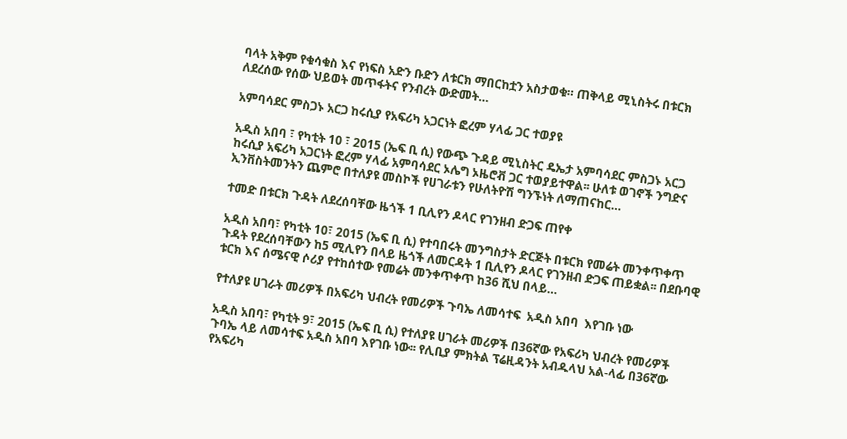ባላት አቅም የቁሳቁስ እና የነፍስ አድን ቡድን ለቱርክ ማበርከቷን አስታወቁ። ጠቅላይ ሚኒስትሩ በቱርክ ለደረሰው የሰው ህይወት መጥፋትና የንብረት ውድመት…

አምባሳደር ምስጋኑ አርጋ ከሩሲያ የአፍሪካ አጋርነት ፎረም ሃላፊ ጋር ተወያዩ

አዲስ አበባ ፣ የካቲት 10 ፣ 2015 (ኤፍ ቢ ሲ) የውጭ ጉዳይ ሚኒስትር ዴኤታ አምባሳደር ምስጋኑ አርጋ ከሩሲያ አፍሪካ አጋርነት ፎረም ሃላፊ አምባሳደር ኦሌግ ኦዜሮቭ ጋር ተወያይተዋል፡፡ ሁለቱ ወገኖች ንግድና ኢንቨስትመንትን ጨምሮ በተለያዩ መስኮች የሀገራቱን የሁለትዮሽ ግንኙነት ለማጠናከር…

ተመድ በቱርክ ጉዳት ለደረሰባቸው ዜጎች 1 ቢሊየን ዶላር የገንዘብ ድጋፍ ጠየቀ

አዲስ አበባ፣ የካቲት 10፣ 2015 (ኤፍ ቢ ሲ) የተባበሩት መንግስታት ድርጅት በቱርክ የመሬት መንቀጥቀጥ ጉዳት የደረሰባቸውን ከ5 ሚሊየን በላይ ዜጎች ለመርዳት 1 ቢሊየን ዶላር የገንዘብ ድጋፍ ጠይቋል፡፡ በደቡባዊ ቱርክ እና ሰሜናዊ ሶሪያ የተከሰተው የመሬት መንቀጥቀጥ ከ36 ሺህ በላይ…

የተለያዩ ሀገራት መሪዎች በአፍሪካ ህብረት የመሪዎች ጉባኤ ለመሳተፍ  አዲስ አበባ  እየገቡ ነው

አዲስ አበባ፣ የካቲት 9፣ 2015 (ኤፍ ቢ ሲ) የተለያዩ ሀገራት መሪዎች በ36ኛው የአፍሪካ ህብረት የመሪዎች ጉባኤ ላይ ለመሳተፍ አዲስ አበባ እየገቡ ነው፡፡ የሊቢያ ምክትል ፕሬዚዳንት አብዱላህ አል-ላፊ በ36ኛው የአፍሪካ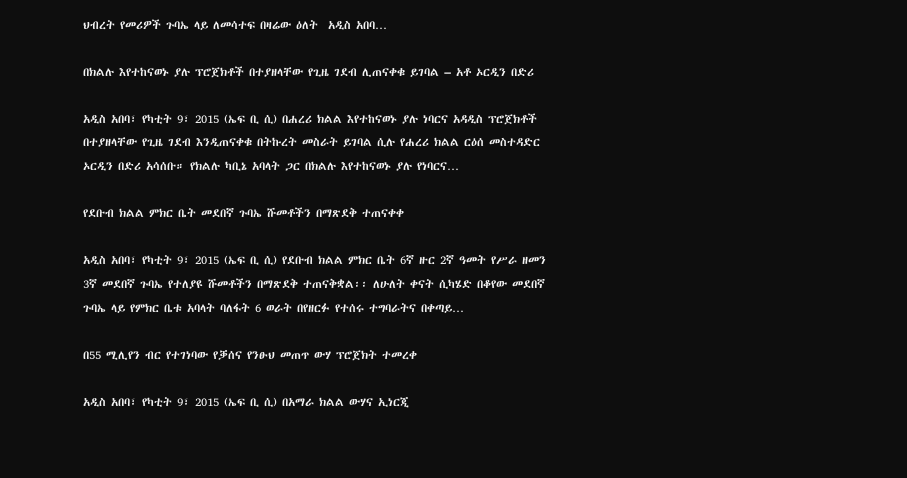ህብረት የመሪዎች ጉባኤ ላይ ለመሳተፍ በዛሬው ዕለት  አዲስ አበባ…

በክልሉ እየተከናወኑ ያሉ ፕሮጀክቶች በተያዘላቸው የጊዜ ገደብ ሊጠናቀቁ ይገባል – አቶ ኦርዲን በድሪ

አዲስ አበባ፣ የካቲት 9፣ 2015 (ኤፍ ቢ ሲ) በሐረሪ ክልል እየተከናወኑ ያሉ ነባርና አዳዲስ ፕሮጀክቶች በተያዘላቸው የጊዜ ገደብ እንዲጠናቀቁ በትኩረት መስራት ይገባል ሲሉ የሐረሪ ክልል ርዕሰ መስተዳድር ኦርዲን በድሪ አሳሰቡ። የክልሉ ካቢኔ አባላት ጋር በክልሉ እየተከናወኑ ያሉ የነባርና…

የደቡብ ክልል ምክር ቤት መደበኛ ጉባኤ ሹመቶችን በማጽደቅ ተጠናቀቀ

አዲስ አበባ፣ የካቲት 9፣ 2015 (ኤፍ ቢ ሲ) የደቡብ ክልል ምክር ቤት 6ኛ ዙር 2ኛ ዓመት የሥራ ዘመን 3ኛ መደበኛ ጉባኤ የተለያዩ ሹመቶችን በማጽደቅ ተጠናቅቋል፡፡ ለሁለት ቀናት ሲካሄድ በቆየው መደበኛ ጉባኤ ላይ የምክር ቤቱ አባላት ባለፋት 6 ወራት በየዘርፉ የተሰሩ ተግባራትና በቀጣይ…

በ55 ሚሊየን ብር የተገነባው የቓሰና የንፁህ መጠጥ ውሃ ፕሮጀክት ተመረቀ

አዲስ አበባ፣ የካቲት 9፣ 2015 (ኤፍ ቢ ሲ) በአማራ ክልል ውሃና ኢነርጂ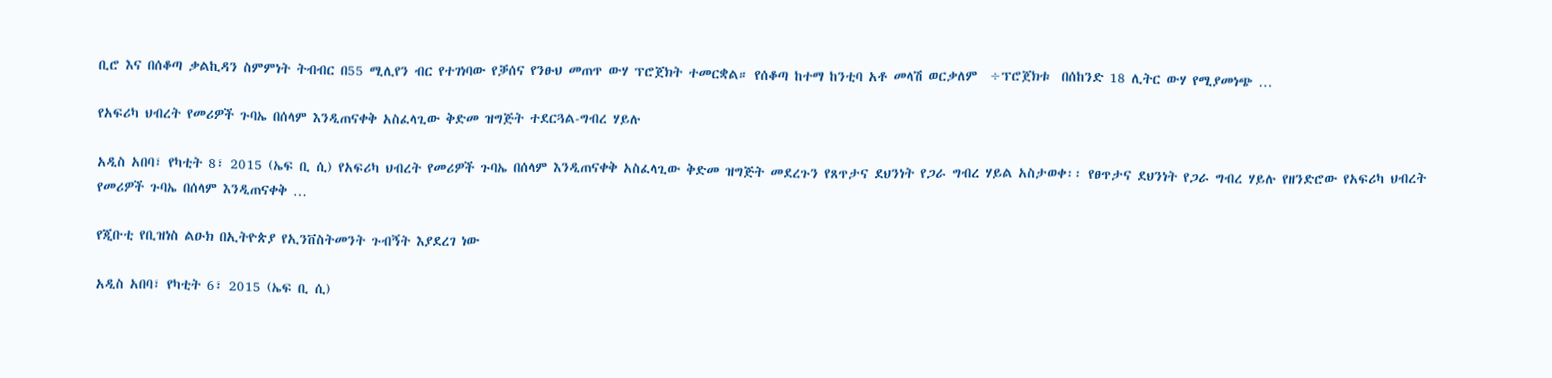ቢሮ እና በሰቆጣ ቃልኪዳን ስምምነት ትብብር በ55 ሚሊየን ብር የተገነባው የቓሰና የንፁህ መጠጥ ውሃ ፕሮጀክት ተመርቋል። የሰቆጣ ከተማ ከንቲባ አቶ መላሽ ወርቃለም  ÷ፕሮጀክቱ  በሰከንድ 18 ሊትር ውሃ የሚያመነጭ …

የአፍሪካ ህብረት የመሪዎች ጉባኤ በሰላም እንዲጠናቀቅ አስፈላጊው ቅድመ ዝግጅት ተደርጓል-ግብረ ሃይሉ

አዲስ አበባ፣ የካቲት 8፣ 2015 (ኤፍ ቢ ሲ) የአፍሪካ ህብረት የመሪዎች ጉባኤ በሰላም እንዲጠናቀቅ አስፈላጊው ቅድመ ዝግጅት መደረጉን የጸጥታና ደህንነት የጋራ ግብረ ሃይል አስታወቀ፡፡ የፀጥታና ደህንነት የጋራ ግብረ ሃይሉ የዘንድሮው የአፍሪካ ህብረት የመሪዎች ጉባኤ በሰላም እንዲጠናቀቅ …

የጂቡቲ የቢዝነስ ልዑክ በኢትዮጵያ የኢንቨስትመንት ጉብኝት እያደረገ ነው

አዲስ አበባ፣ የካቲት 6፣ 2015 (ኤፍ ቢ ሲ)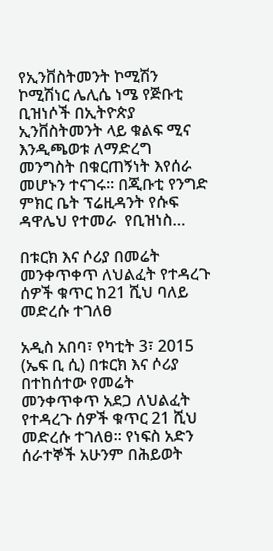የኢንቨስትመንት ኮሚሽን ኮሚሽነር ሌሊሴ ነሜ የጅቡቲ ቢዝነሶች በኢትዮጵያ ኢንቨስትመንት ላይ ቁልፍ ሚና እንዲጫወቱ ለማድረግ መንግስት በቁርጠኝነት እየሰራ መሆኑን ተናገሩ፡፡ በጂቡቲ የንግድ ምክር ቤት ፕሬዚዳንት የሱፍ ዳዋሌህ የተመራ  የቢዝነስ…

በቱርክ እና ሶሪያ በመሬት መንቀጥቀጥ ለህልፈት የተዳረጉ ሰዎች ቁጥር ከ21 ሺህ ባለይ መድረሱ ተገለፀ

አዲስ አበባ፣ የካቲት 3፣ 2015 (ኤፍ ቢ ሲ) በቱርክ እና ሶሪያ በተከሰተው የመሬት መንቀጥቀጥ አደጋ ለህልፈት የተዳረጉ ሰዎች ቁጥር 21 ሺህ መድረሱ ተገለፀ፡፡ የነፍስ አድን ሰራተኞች አሁንም በሕይወት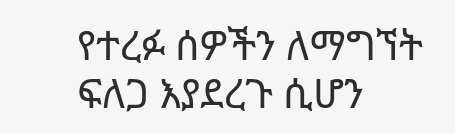የተረፉ ሰዎችን ለማግኘት ፍለጋ እያደረጉ ሲሆን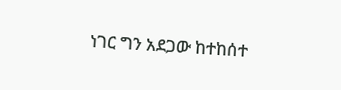ነገር ግን አደጋው ከተከሰተ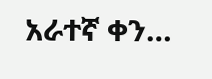አራተኛ ቀን…